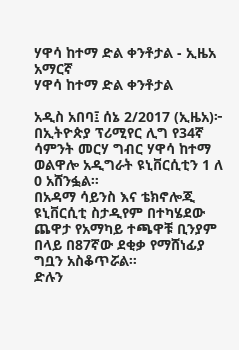ሃዋሳ ከተማ ድል ቀንቶታል - ኢዜአ አማርኛ
ሃዋሳ ከተማ ድል ቀንቶታል

አዲስ አበባ፤ ሰኔ 2/2017 (ኢዜአ)፦ በኢትዮጵያ ፕሪሚየር ሊግ የ34ኛ ሳምንት መርሃ ግብር ሃዋሳ ከተማ ወልዋሎ አዲግራት ዩኒቨርሲቲን 1 ለ 0 አሸንፏል።
በአዳማ ሳይንስ እና ቴክኖሎጂ ዩኒቨርሲቲ ስታዲየም በተካሄደው ጨዋታ የአማካይ ተጫዋቹ ቢንያም በላይ በ87ኛው ደቂቃ የማሸነፊያ ግቧን አስቆጥሯል።
ድሉን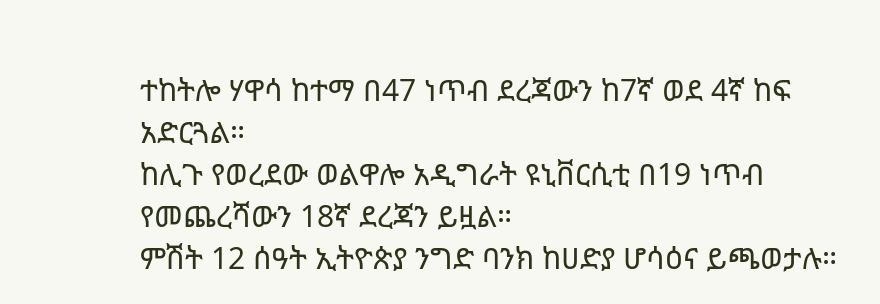ተከትሎ ሃዋሳ ከተማ በ47 ነጥብ ደረጃውን ከ7ኛ ወደ 4ኛ ከፍ አድርጓል።
ከሊጉ የወረደው ወልዋሎ አዲግራት ዩኒቨርሲቲ በ19 ነጥብ የመጨረሻውን 18ኛ ደረጃን ይዟል።
ምሽት 12 ሰዓት ኢትዮጵያ ንግድ ባንክ ከሀድያ ሆሳዕና ይጫወታሉ።